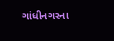ગાંધીનગરના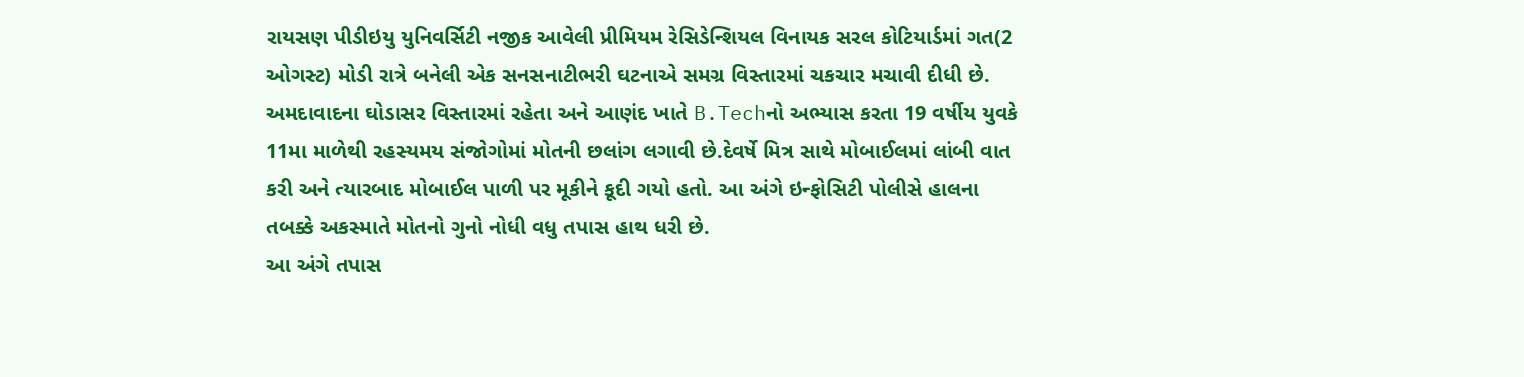રાયસણ પીડીઇયુ યુનિવર્સિટી નજીક આવેલી પ્રીમિયમ રેસિડેન્શિયલ વિનાયક સરલ કોટિયાર્ડમાં ગત(2 ઓગસ્ટ) મોડી રાત્રે બનેલી એક સનસનાટીભરી ઘટનાએ સમગ્ર વિસ્તારમાં ચકચાર મચાવી દીધી છે. અમદાવાદના ઘોડાસર વિસ્તારમાં રહેતા અને આણંદ ખાતે B.Techનો અભ્યાસ કરતા 19 વર્ષીય યુવકે 11મા માળેથી રહસ્યમય સંજોગોમાં મોતની છલાંગ લગાવી છે.દેવર્ષે મિત્ર સાથે મોબાઈલમાં લાંબી વાત કરી અને ત્યારબાદ મોબાઈલ પાળી પર મૂકીને કૂદી ગયો હતો. આ અંગે ઇન્ફોસિટી પોલીસે હાલના તબક્કે અકસ્માતે મોતનો ગુનો નોધી વધુ તપાસ હાથ ધરી છે.
આ અંગે તપાસ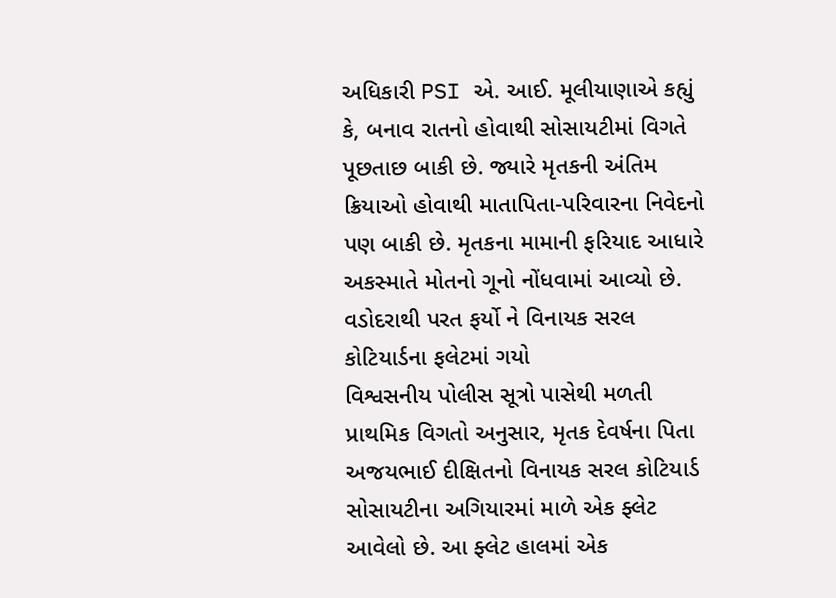અધિકારી PSI એ. આઈ. મૂલીયાણાએ કહ્યું કે, બનાવ રાતનો હોવાથી સોસાયટીમાં વિગતે પૂછતાછ બાકી છે. જ્યારે મૃતકની અંતિમ ક્રિયાઓ હોવાથી માતાપિતા-પરિવારના નિવેદનો પણ બાકી છે. મૃતકના મામાની ફરિયાદ આધારે અકસ્માતે મોતનો ગૂનો નોંધવામાં આવ્યો છે.
વડોદરાથી પરત ફર્યો ને વિનાયક સરલ કોટિયાર્ડના ફલેટમાં ગયો
વિશ્વસનીય પોલીસ સૂત્રો પાસેથી મળતી પ્રાથમિક વિગતો અનુસાર, મૃતક દેવર્ષના પિતા અજયભાઈ દીક્ષિતનો વિનાયક સરલ કોટિયાર્ડ સોસાયટીના અગિયારમાં માળે એક ફ્લેટ આવેલો છે. આ ફ્લેટ હાલમાં એક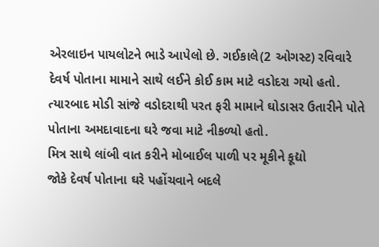એરલાઇન પાયલોટને ભાડે આપેલો છે. ગઈકાલે(2 ઓગસ્ટ) રવિવારે દેવર્ષ પોતાના મામાને સાથે લઈને કોઈ કામ માટે વડોદરા ગયો હતો. ત્યારબાદ મોડી સાંજે વડોદરાથી પરત ફરી મામાને ઘોડાસર ઉતારીને પોતે પોતાના અમદાવાદના ઘરે જવા માટે નીકળ્યો હતો.
મિત્ર સાથે લાંબી વાત કરીને મોબાઈલ પાળી પર મૂકીને કૂદ્યો
જોકે દેવર્ષ પોતાના ઘરે પહોંચવાને બદલે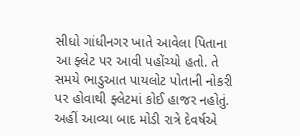સીધો ગાંધીનગર ખાતે આવેલા પિતાના આ ફ્લેટ પર આવી પહોંચ્યો હતો. તે સમયે ભાડુઆત પાયલોટ પોતાની નોકરી પર હોવાથી ફ્લેટમાં કોઈ હાજર નહોતું. અહીં આવ્યા બાદ મોડી રાત્રે દેવર્ષએ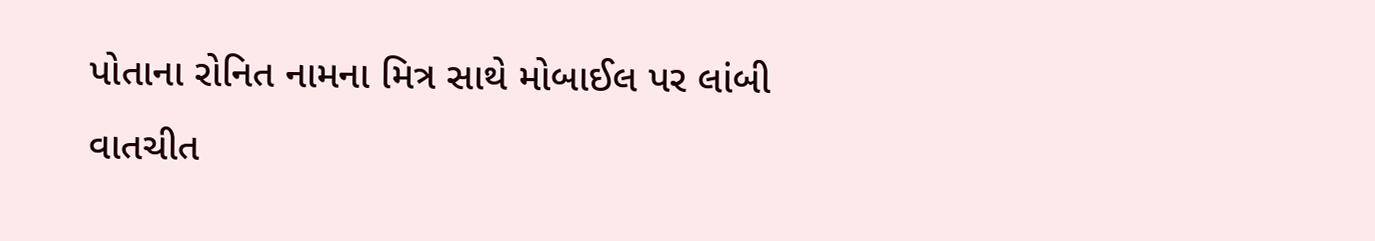પોતાના રોનિત નામના મિત્ર સાથે મોબાઈલ પર લાંબી વાતચીત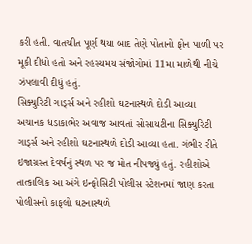કરી હતી. વાતચીત પૂર્ણ થયા બાદ તેણે પોતાનો ફોન પાળી પર મૂકી દીધો હતો અને રહસ્યમય સંજોગોમાં 11મા માળેથી નીચે ઝંપલાવી દીધું હતું.
સિક્યુરિટી ગાર્ડ્સ અને રહીશો ઘટનાસ્થળે દોડી આવ્યા
અચાનક ધડાકાભેર અવાજ આવતાં સોસાયટીના સિક્યુરિટી ગાર્ડ્સ અને રહીશો ઘટનાસ્થળે દોડી આવ્યા હતા. ગંભીર રીતે ઇજાગ્રસ્ત દેવર્ષનું સ્થળ પર જ મોત નીપજ્યું હતું. રહીશોએ તાત્કાલિક આ અંગે ઇન્ફોસિટી પોલીસ સ્ટેશનમાં જાણ કરતા પોલીસનો કાફલો ઘટનાસ્થળે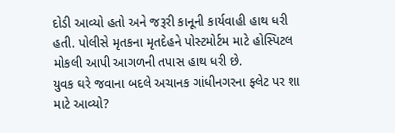દોડી આવ્યો હતો અને જરૂરી કાનૂની કાર્યવાહી હાથ ધરી હતી. પોલીસે મૃતકના મૃતદેહને પોસ્ટમોર્ટમ માટે હોસ્પિટલ મોકલી આપી આગળની તપાસ હાથ ધરી છે.
યુવક ઘરે જવાના બદલે અચાનક ગાંધીનગરના ફ્લેટ પર શા માટે આવ્યો?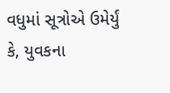વધુમાં સૂત્રોએ ઉમેર્યું કે, યુવકના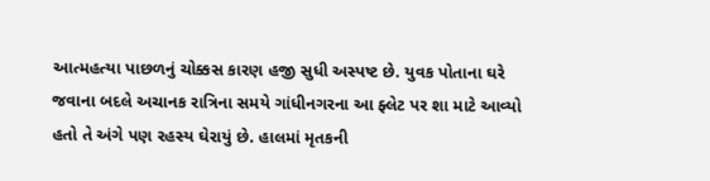આત્મહત્યા પાછળનું ચોક્કસ કારણ હજી સુધી અસ્પષ્ટ છે. યુવક પોતાના ઘરે જવાના બદલે અચાનક રાત્રિના સમયે ગાંધીનગરના આ ફ્લેટ પર શા માટે આવ્યો હતો તે અંગે પણ રહસ્ય ઘેરાયું છે. હાલમાં મૃતકની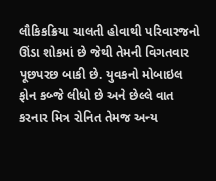લૌકિકક્રિયા ચાલતી હોવાથી પરિવારજનો ઊંડા શોકમાં છે જેથી તેમની વિગતવાર પૂછપરછ બાકી છે. યુવકનો મોબાઇલ ફોન કબ્જે લીધો છે અને છેલ્લે વાત કરનાર મિત્ર રોનિત તેમજ અન્ય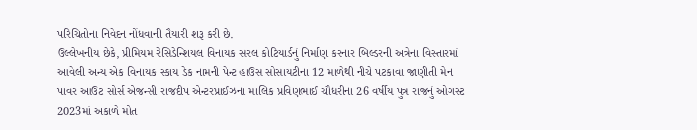પરિચિતોના નિવેદન નોંધવાની તૈયારી શરૂ કરી છે.
ઉલ્લેખનીય છેકે, પ્રીમિયમ રેસિડેન્શિયલ વિનાયક સરલ કોટિયાર્ડનું નિર્માણ કરનાર બિલ્ડરની અત્રેના વિસ્તારમાં આવેલી અન્ય એક વિનાયક સ્કાય ડેક નામની પેન્ટ હાઉસ સોસાયટીના 12 માળેથી નીચે પટકાવા જાણીતી મેન પાવર આઉટ સોર્સ એજન્સી રાજદીપ એન્ટરપ્રાઈઝના માલિક પ્રવિણભાઈ ચૌધરીના 26 વર્ષીય પુત્ર રાજનું ઓગસ્ટ 2023માં અકાળે મોત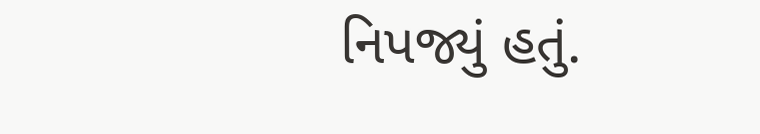નિપજ્યું હતું.